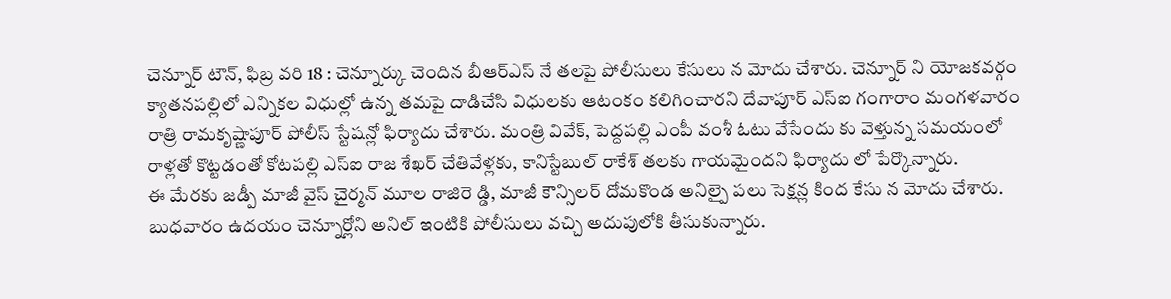చెన్నూర్ టౌన్, ఫిబ్ర వరి 18 : చెన్నూర్కు చెందిన బీఆర్ఎస్ నే తలపై పోలీసులు కేసులు న మోదు చేశారు. చెన్నూర్ ని యోజకవర్గం క్యాతనపల్లిలో ఎన్నికల విధుల్లో ఉన్న తమపై దాడిచేసి విధులకు ఆటంకం కలిగించారని దేవాపూర్ ఎస్ఐ గంగారాం మంగళవారం రాత్రి రామకృష్ణాపూర్ పోలీస్ స్టేషన్లో ఫిర్యాదు చేశారు. మంత్రి వివేక్, పెద్దపల్లి ఎంపీ వంశీ ఓటు వేసేందు కు వెళ్తున్న సమయంలో రాళ్లతో కొట్టడంతో కోటపల్లి ఎస్ఐ రాజ శేఖర్ చేతివేళ్లకు, కానిస్టేబుల్ రాకేశ్ తలకు గాయమైందని ఫిర్యాదు లో పేర్కొన్నారు.
ఈ మేరకు జడ్పీ మాజీ వైస్ చైర్మన్ మూల రాజిరె డ్డి, మాజీ కౌన్సిలర్ దోమకొండ అనిల్పై పలు సెక్షన్ల కింద కేసు న మోదు చేశారు. బుధవారం ఉదయం చెన్నూర్లోని అనిల్ ఇంటికి పోలీసులు వచ్చి అదుపులోకి తీసుకున్నారు.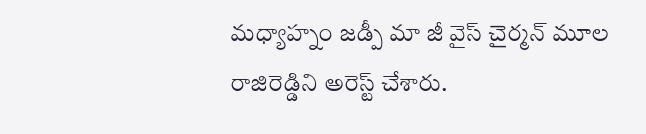మధ్యాహ్నం జడ్పీ మా జీ వైస్ చైర్మన్ మూల రాజిరెడ్డిని అరెస్ట్ చేశారు.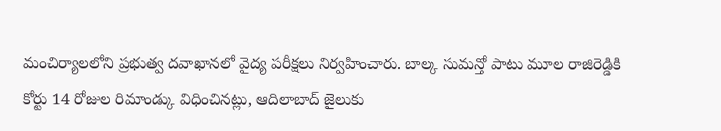మంచిర్యాలలోని ప్రభుత్వ దవాఖానలో వైద్య పరీక్షలు నిర్వహించారు. బాల్క సుమన్తో పాటు మూల రాజిరెడ్డికి కోర్టు 14 రోజుల రిమాండ్కు విధించినట్లు, ఆదిలాబాద్ జైలుకు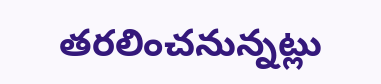తరలించనున్నట్లు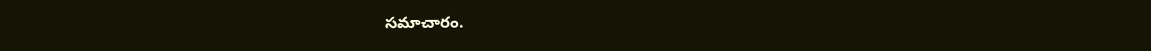సమాచారం.